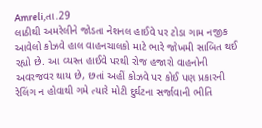Amreli,તા.29
લાઠીથી અમરેલીને જોડતા નેશનલ હાઈવે પર ટોડા ગામ નજીક આવેલો કોઝવે હાલ વાહનચાલકો માટે ભારે જોખમી સાબિત થઈ રહ્યો છે. આ વ્યસ્ત હાઈવે પરથી રોજ હજારો વાહનોની અવરજવર થાય છે, છતાં અહીં કોઝવે પર કોઈ પણ પ્રકારની રેલિંગ ન હોવાથી ગમે ત્યારે મોટી દુર્ઘટના સર્જાવાની ભીતિ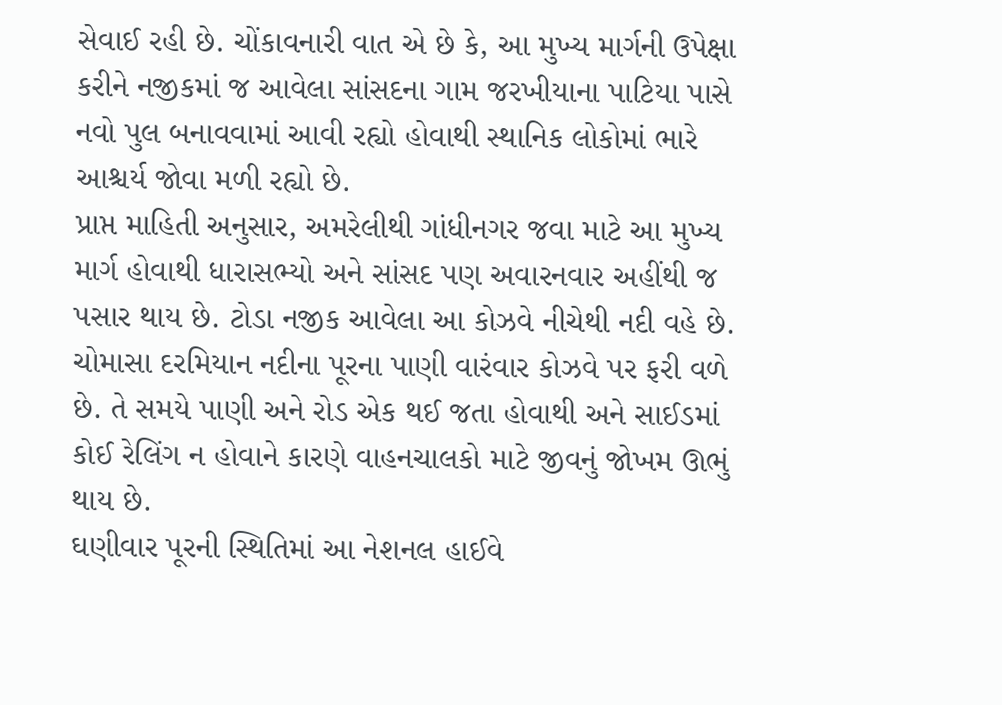સેવાઈ રહી છે. ચોંકાવનારી વાત એ છે કે, આ મુખ્ય માર્ગની ઉપેક્ષા કરીને નજીકમાં જ આવેલા સાંસદના ગામ જરખીયાના પાટિયા પાસે નવો પુલ બનાવવામાં આવી રહ્યો હોવાથી સ્થાનિક લોકોમાં ભારે આશ્ચર્ય જોવા મળી રહ્યો છે.
પ્રાપ્ત માહિતી અનુસાર, અમરેલીથી ગાંધીનગર જવા માટે આ મુખ્ય માર્ગ હોવાથી ધારાસભ્યો અને સાંસદ પણ અવારનવાર અહીંથી જ પસાર થાય છે. ટોડા નજીક આવેલા આ કોઝવે નીચેથી નદી વહે છે. ચોમાસા દરમિયાન નદીના પૂરના પાણી વારંવાર કોઝવે પર ફરી વળે છે. તે સમયે પાણી અને રોડ એક થઈ જતા હોવાથી અને સાઈડમાં કોઈ રેલિંગ ન હોવાને કારણે વાહનચાલકો માટે જીવનું જોખમ ઊભું થાય છે.
ઘણીવાર પૂરની સ્થિતિમાં આ નેશનલ હાઈવે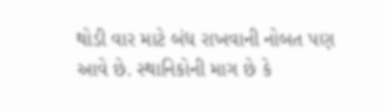થોડી વાર માટે બંધ રાખવાની નોબત પણ આવે છે. સ્થાનિકોની માગ છે કે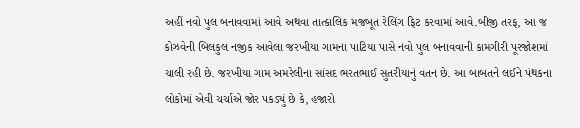અહીં નવો પુલ બનાવવામાં આવે અથવા તાત્કાલિક મજબૂત રેલિંગ ફિટ કરવામાં આવે.બીજી તરફ, આ જ કોઝવેની બિલકુલ નજીક આવેલા જરખીયા ગામના પાટિયા પાસે નવો પુલ બનાવવાની કામગીરી પૂરજોશમાં ચાલી રહી છે. જરખીયા ગામ અમરેલીના સાંસદ ભરતભાઈ સુતરીયાનું વતન છે. આ બાબતને લઈને પંથકના લોકોમાં એવી ચર્ચાએ જોર પકડ્યું છે કે, હજારો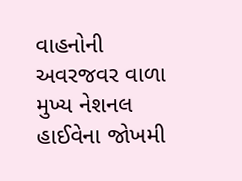વાહનોની અવરજવર વાળા મુખ્ય નેશનલ હાઈવેના જોખમી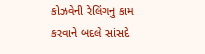કોઝવેની રેલિંગનુ કામ કરવાને બદલે સાંસદે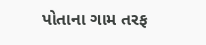પોતાના ગામ તરફ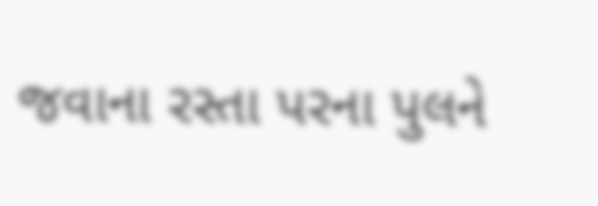જવાના રસ્તા પરના પુલને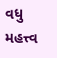વધુ મહત્ત્વ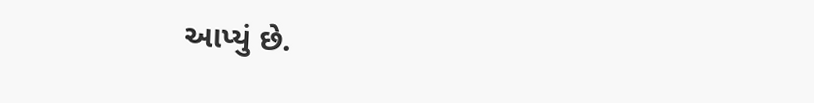આપ્યું છે.